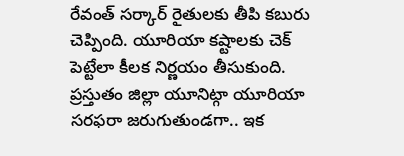రేవంత్ సర్కార్ రైతులకు తీపి కబురు చెప్పింది. యూరియా కష్టాలకు చెక్ పెట్టేలా కీలక నిర్ణయం తీసుకుంది. ప్రస్తుతం జిల్లా యూనిట్గా యూరియా సరఫరా జరుగుతుండగా.. ఇక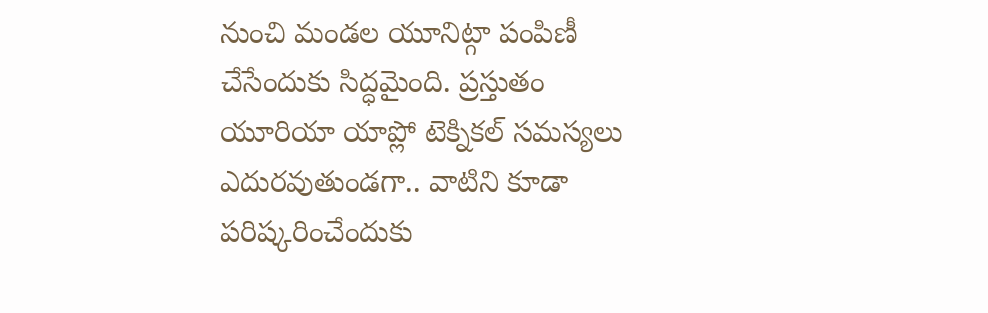నుంచి మండల యూనిట్గా పంపిణీ చేసేందుకు సిద్ధమైంది. ప్రస్తుతం యూరియా యాప్లో టెక్నికల్ సమస్యలు ఎదురవుతుండగా.. వాటిని కూడా పరిష్కరించేందుకు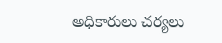అధికారులు చర్యలు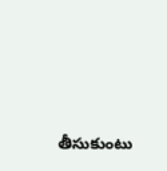తీసుకుంటు